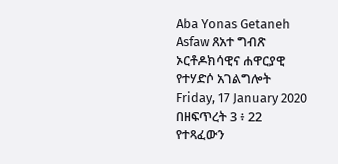Aba Yonas Getaneh Asfaw ጸአተ ግብጽ ኦርቶዶክሳዊና ሐዋርያዊ የተሃድሶ አገልግሎት
Friday, 17 January 2020
በዘፍጥረት 3 ፥ 22 የተጻፈውን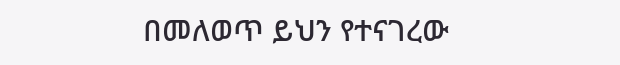በመለወጥ ይህን የተናገረው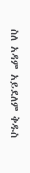ስለ አዳም አይደለም ቅዱስ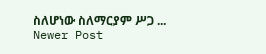ስለሆነው ስለማርያም ሥጋ ...
Newer Post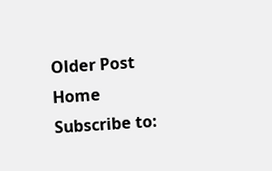Older Post
Home
Subscribe to: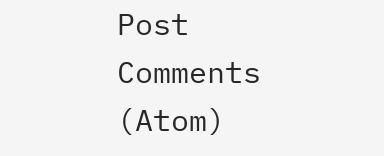Post Comments (Atom)